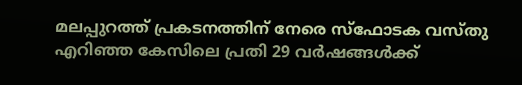മലപ്പുറത്ത് പ്രകടനത്തിന് നേരെ സ്‌ഫോടക വസ്തു എറിഞ്ഞ കേസിലെ പ്രതി 29 വര്‍ഷങ്ങള്‍ക്ക്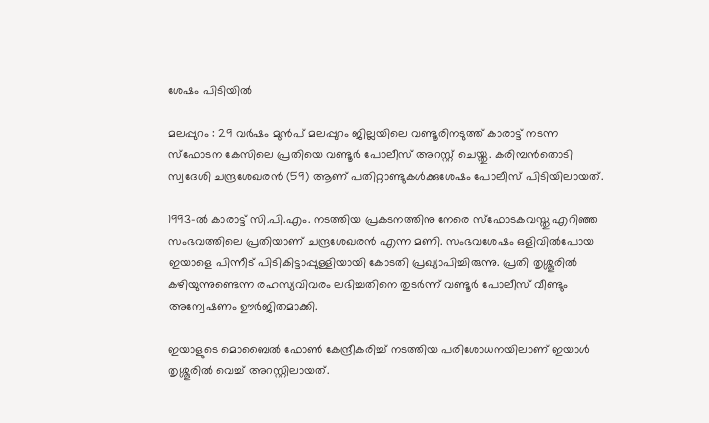ശേഷം പിടിയില്‍

മലപ്പുറം : 29 വര്‍ഷം മുന്‍പ് മലപ്പുറം ജില്ലയിലെ വണ്ടൂരിനടുത്ത് കാരാട്ട് നടന്ന സ്‌ഫോടന കേസിലെ പ്രതിയെ വണ്ടൂര്‍ പോലീസ് അറസ്റ്റ് ചെയ്തു. കരിമ്പന്‍തൊടി സ്വദേശി ചന്ദ്രശേഖരന്‍ (59) ആണ് പതിറ്റാണ്ടുകള്‍ക്കുശേഷം പോലീസ് പിടിയിലായത്.

1993-ല്‍ കാരാട്ട് സി.പി.എം. നടത്തിയ പ്രകടനത്തിനു നേരെ സ്‌ഫോടകവസ്തു എറിഞ്ഞ സംഭവത്തിലെ പ്രതിയാണ് ചന്ദ്രശേഖരന്‍ എന്ന മണി. സംഭവശേഷം ഒളിവില്‍പോയ ഇയാളെ പിന്നീട് പിടികിട്ടാപ്പുള്ളിയായി കോടതി പ്രഖ്യാപിച്ചിരുന്നു. പ്രതി തൃശ്ശൂരില്‍ കഴിയുന്നുണ്ടെന്ന രഹസ്യവിവരം ലഭിച്ചതിനെ തുടര്‍ന്ന് വണ്ടൂര്‍ പോലീസ് വീണ്ടും അന്വേഷണം ഊര്‍ജിതമാക്കി.

ഇയാളുടെ മൊബൈല്‍ ഫോണ്‍ കേന്ദ്രീകരിച്ച് നടത്തിയ പരിശോധനയിലാണ് ഇയാൾ തൃശ്ശൂരില്‍ വെച്ച് അറസ്റ്റിലായത്.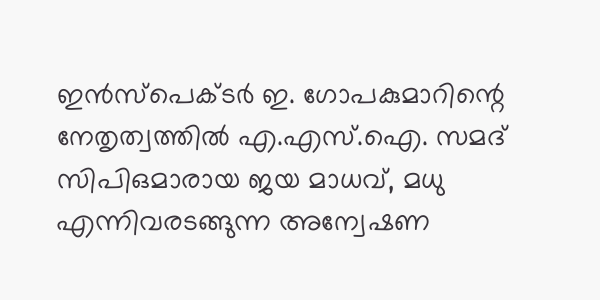ഇന്‍സ്‌പെക്ടര്‍ ഇ. ഗോപകുമാറിന്റെ നേതൃത്വത്തില്‍ എ.എസ്.ഐ. സമദ് സിപിഒമാരായ ജയ മാധവ്, മധു എന്നിവരടങ്ങുന്ന അന്വേഷണ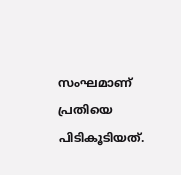സംഘമാണ് പ്രതിയെ പിടികൂടിയത്.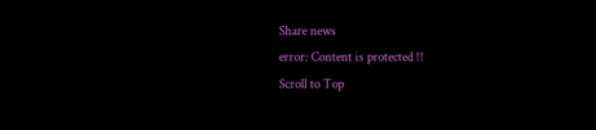Share news
error: Content is protected !!
Scroll to Top